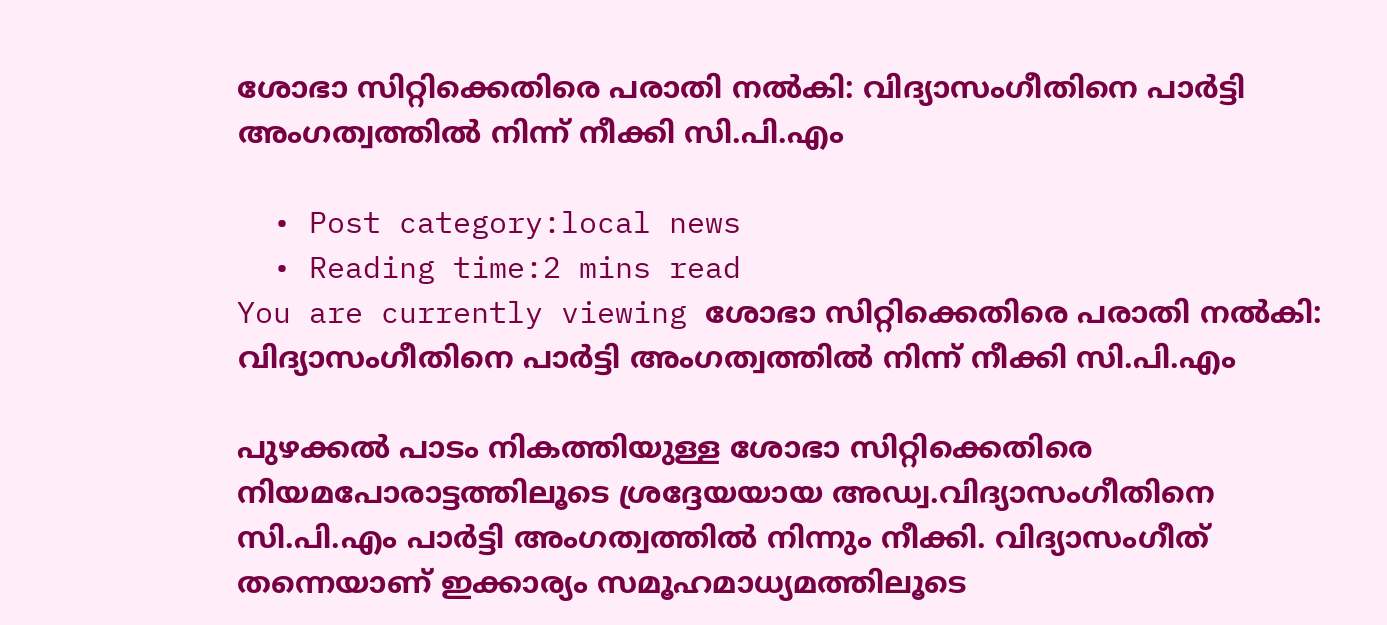ശോഭാ സിറ്റിക്കെതിരെ പരാതി നൽകി: വിദ്യാസംഗീതിനെ പാർട്ടി അംഗത്വത്തിൽ നിന്ന് നീക്കി സി.പി.എം

  • Post category:local news
  • Reading time:2 mins read
You are currently viewing ശോഭാ സിറ്റിക്കെതിരെ പരാതി നൽകി: വിദ്യാസംഗീതിനെ പാർട്ടി അംഗത്വത്തിൽ നിന്ന് നീക്കി സി.പി.എം

പുഴക്കൽ പാടം നികത്തിയുള്ള ശോഭാ സിറ്റിക്കെതിരെ നിയമപോരാട്ടത്തിലൂടെ ശ്രദ്ദേയയായ അഡ്വ.വിദ്യാസംഗീതിനെ സി.പി.എം പാർട്ടി അംഗത്വത്തിൽ നിന്നും നീക്കി. വിദ്യാസംഗീത് തന്നെയാണ് ഇക്കാര്യം സമൂഹമാധ്യമത്തിലൂടെ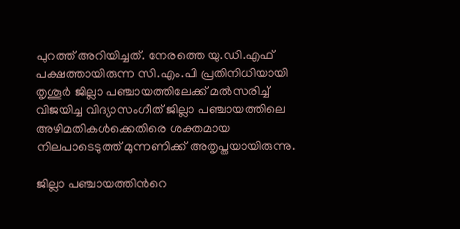പുറത്ത് അറിയിച്ചത്. നേരത്തെ യു.ഡി.എഫ് പക്ഷത്തായിരുന്ന സി.എം.പി പ്രതിനിധിയായി തൃശൂർ ജില്ലാ പഞ്ചായത്തിലേക്ക് മൽസരിച്ച് വിജയിച്ച വിദ്യാസംഗീത് ജില്ലാ പഞ്ചായത്തിലെ അഴിമതികൾക്കെതിരെ ശക്തമായ നിലപാടെടുത്ത് മുന്നണിക്ക് അതൃപ്തയായിരുന്നു.

ജില്ലാ പഞ്ചായത്തിന്‍റെ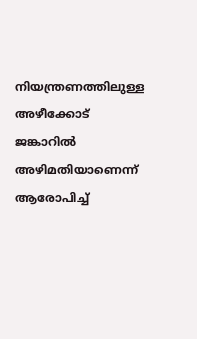നിയന്ത്രണത്തിലുള്ള അഴീക്കോട് ജങ്കാറിൽ അഴിമതിയാണെന്ന് ആരോപിച്ച്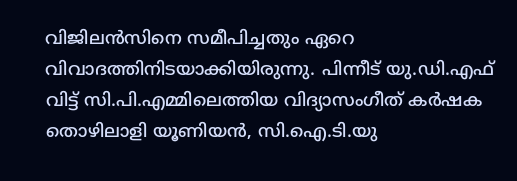വിജിലൻസിനെ സമീപിച്ചതും ഏറെ വിവാദത്തിനിടയാക്കിയിരുന്നു. പിന്നീട് യു.ഡി.എഫ് വിട്ട് സി.പി.എമ്മിലെത്തിയ വിദ്യാസംഗീത് കർഷക തൊഴിലാളി യൂണിയൻ, സി.ഐ.ടി.യു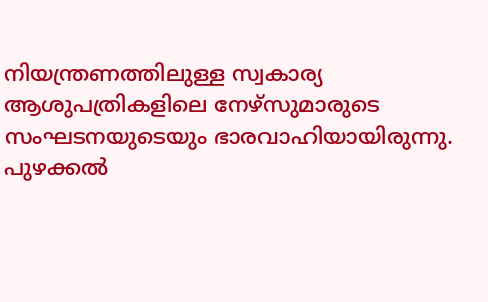നിയന്ത്രണത്തിലുള്ള സ്വകാര്യ ആശുപത്രികളിലെ നേഴ്സുമാരുടെ സംഘടനയുടെയും ഭാരവാഹിയായിരുന്നു. പുഴക്കൽ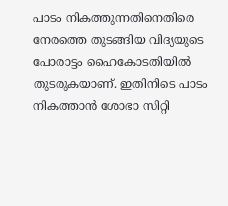പാടം നികത്തുന്നതിനെതിരെ നേരത്തെ തുടങ്ങിയ വിദ്യയുടെ പോരാട്ടം ഹൈകോടതിയിൽ തുടരുകയാണ്. ഇതിനിടെ പാടം നികത്താൻ ശോഭാ സിറ്റി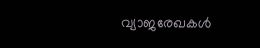വ്യാജരേഖകൾ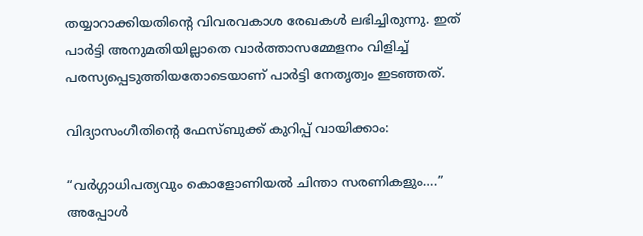തയ്യാറാക്കിയതിന്‍റെ വിവരവകാശ രേഖകൾ ലഭിച്ചിരുന്നു. ഇത് പാർട്ടി അനുമതിയില്ലാതെ വാർത്താസമ്മേളനം വിളിച്ച് പരസ്യപ്പെടുത്തിയതോടെയാണ് പാർട്ടി നേതൃത്വം ഇടഞ്ഞത്.

വിദ്യാസംഗീതിന്‍റെ ഫേസ്ബുക്ക് കുറിപ്പ് വായിക്കാം:

“വർഗ്ഗാധിപത്യവും കൊളോണിയൽ ചിന്താ സരണികളും….” അപ്പോൾ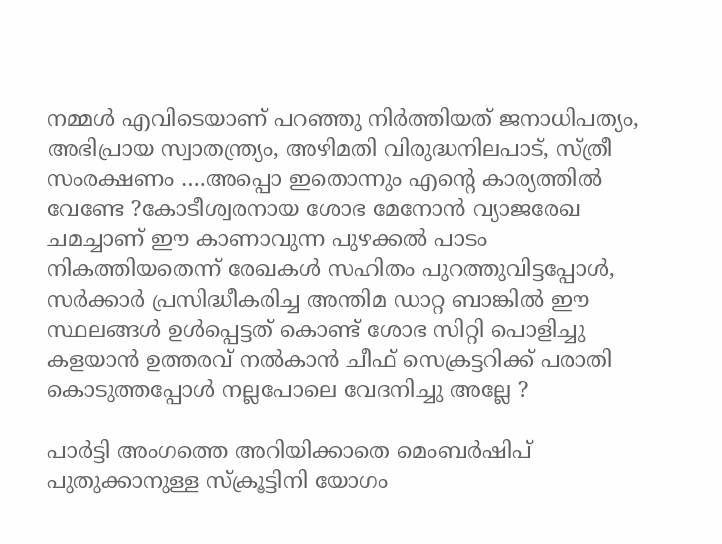നമ്മൾ എവിടെയാണ് പറഞ്ഞു നിർത്തിയത് ജനാധിപത്യം, അഭിപ്രായ സ്വാതന്ത്ര്യം, അഴിമതി വിരുദ്ധനിലപാട്, സ്ത്രീ സംരക്ഷണം ….അപ്പൊ ഇതൊന്നും എന്‍റെ കാര്യത്തിൽ വേണ്ടേ ?കോടീശ്വരനായ ശോഭ മേനോൻ വ്യാജരേഖ ചമച്ചാണ് ഈ കാണാവുന്ന പുഴക്കൽ പാടം നികത്തിയതെന്ന് രേഖകൾ സഹിതം പുറത്തുവിട്ടപ്പോൾ, സർക്കാർ പ്രസിദ്ധീകരിച്ച അന്തിമ ഡാറ്റ ബാങ്കിൽ ഈ സ്ഥലങ്ങൾ ഉൾപ്പെട്ടത് കൊണ്ട് ശോഭ സിറ്റി പൊളിച്ചു കളയാൻ ഉത്തരവ് നൽകാൻ ചീഫ് സെക്രട്ടറിക്ക് പരാതി കൊടുത്തപ്പോൾ നല്ലപോലെ വേദനിച്ചു അല്ലേ ?

പാർട്ടി അംഗത്തെ അറിയിക്കാതെ മെംബർഷിപ് പുതുക്കാനുള്ള സ്ക്രൂട്ടിനി യോഗം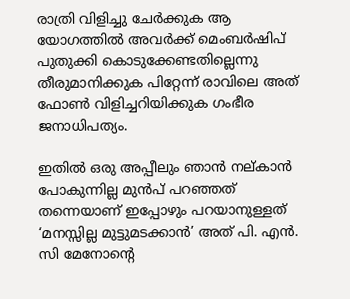രാത്രി വിളിച്ചു ചേർക്കുക ആ യോഗത്തിൽ അവർക്ക് മെംബർഷിപ് പുതുക്കി കൊടുക്കേണ്ടതില്ലെന്നു തീരുമാനിക്കുക പിറ്റേന്ന് രാവിലെ അത് ഫോൺ വിളിച്ചറിയിക്കുക ഗംഭീര ജനാധിപത്യം.

ഇതിൽ ഒരു അപ്പീലും ഞാൻ നല്കാൻ പോകുന്നില്ല മുൻപ് പറഞ്ഞത് തന്നെയാണ് ഇപ്പോഴും പറയാനുള്ളത് ‘മനസ്സില്ല മുട്ടുമടക്കാൻ’ അത് പി. എൻ. സി മേനോന്‍റെ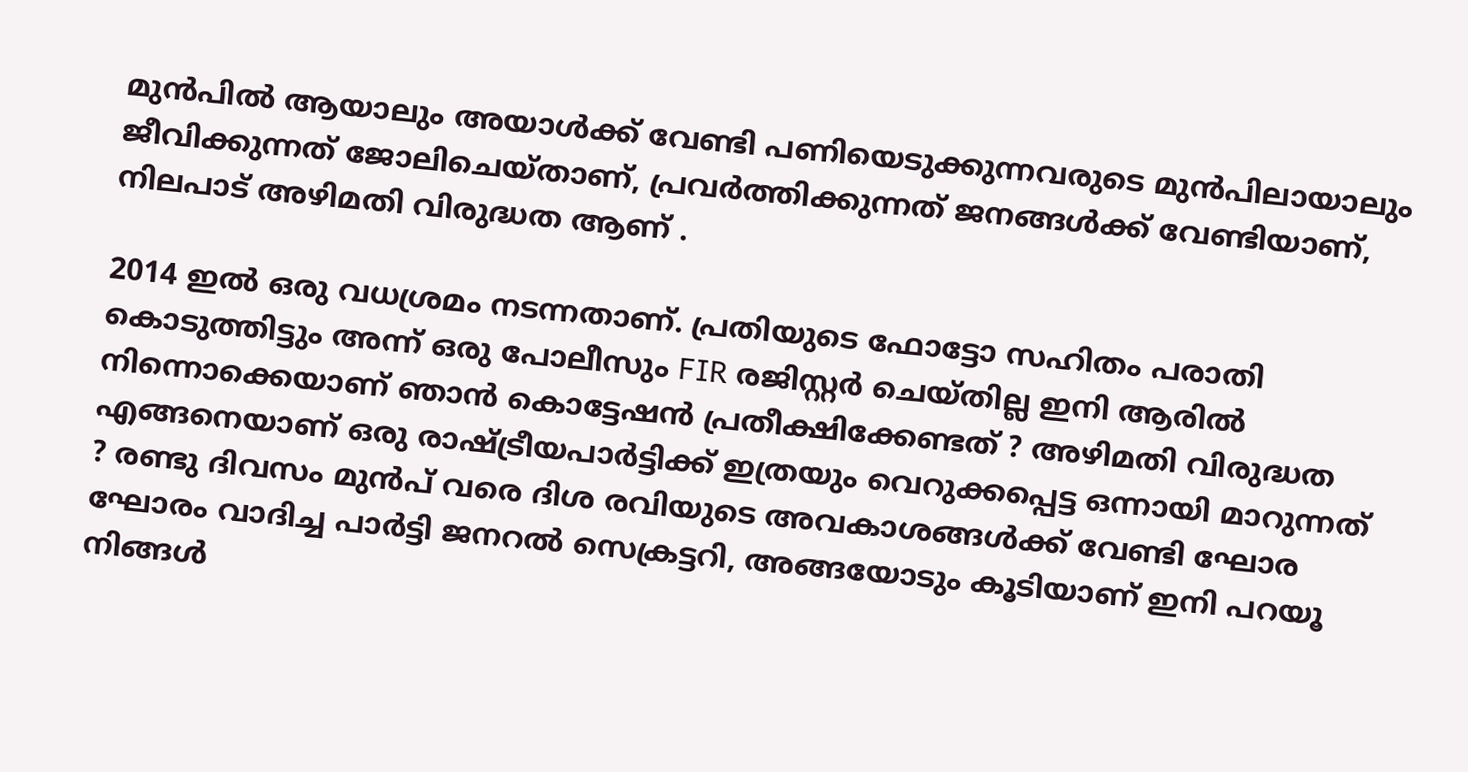മുൻപിൽ ആയാലും അയാൾക്ക്‌ വേണ്ടി പണിയെടുക്കുന്നവരുടെ മുന്‍പിലായാലും ജീവിക്കുന്നത് ജോലിചെയ്താണ്, പ്രവർത്തിക്കുന്നത് ജനങ്ങൾക്ക് വേണ്ടിയാണ്, നിലപാട് അഴിമതി വിരുദ്ധത ആണ് .

2014 ഇൽ ഒരു വധശ്രമം നടന്നതാണ്. പ്രതിയുടെ ഫോട്ടോ സഹിതം പരാതി കൊടുത്തിട്ടും അന്ന് ഒരു പോലീസും FIR രജിസ്റ്റർ ചെയ്തില്ല ഇനി ആരിൽ നിന്നൊക്കെയാണ് ഞാൻ കൊട്ടേഷൻ പ്രതീക്ഷിക്കേണ്ടത് ? അഴിമതി വിരുദ്ധത എങ്ങനെയാണ് ഒരു രാഷ്ട്രീയപാർട്ടിക്ക് ഇത്രയും വെറുക്കപ്പെട്ട ഒന്നായി മാറുന്നത് ? രണ്ടു ദിവസം മുൻപ് വരെ ദിശ രവിയുടെ അവകാശങ്ങൾക്ക് വേണ്ടി ഘോര ഘോരം വാദിച്ച പാർട്ടി ജനറൽ സെക്രട്ടറി, അങ്ങയോടും കൂടിയാണ് ഇനി പറയൂ നിങ്ങൾ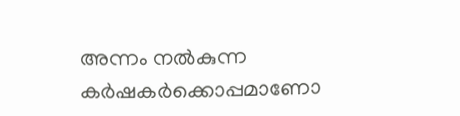അന്നം നൽകുന്ന കര്‍ഷകർക്കൊപ്പമാണോ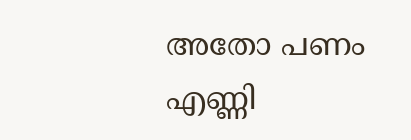അതോ പണം എണ്ണി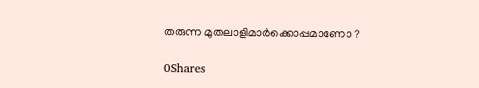തരുന്ന മുതലാളിമാർക്കൊപ്പമാണോ ?

0Shares